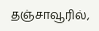தஞ்சாவூரில்,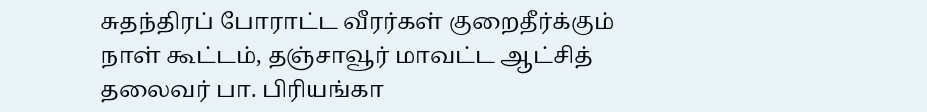சுதந்திரப் போராட்ட வீரர்கள் குறைதீர்க்கும் நாள் கூட்டம், தஞ்சாவூர் மாவட்ட ஆட்சித் தலைவர் பா. பிரியங்கா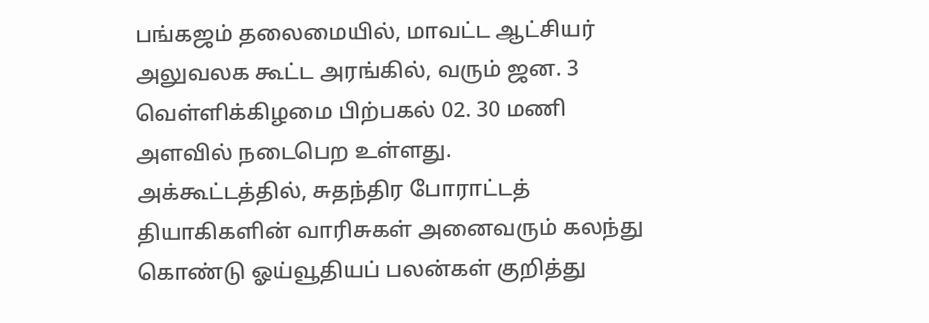பங்கஜம் தலைமையில், மாவட்ட ஆட்சியர் அலுவலக கூட்ட அரங்கில், வரும் ஜன. 3 வெள்ளிக்கிழமை பிற்பகல் 02. 30 மணி அளவில் நடைபெற உள்ளது.
அக்கூட்டத்தில், சுதந்திர போராட்டத் தியாகிகளின் வாரிசுகள் அனைவரும் கலந்து கொண்டு ஓய்வூதியப் பலன்கள் குறித்து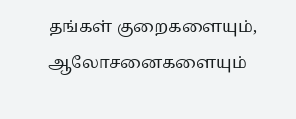தங்கள் குறைகளையும், ஆலோசனைகளையும்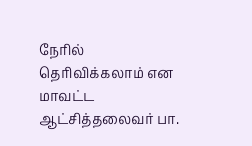நேரில் தெரிவிக்கலாம் என மாவட்ட ஆட்சித்தலைவர் பா.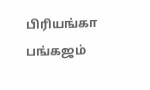பிரியங்கா பங்கஜம்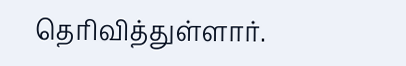தெரிவித்துள்ளார்.